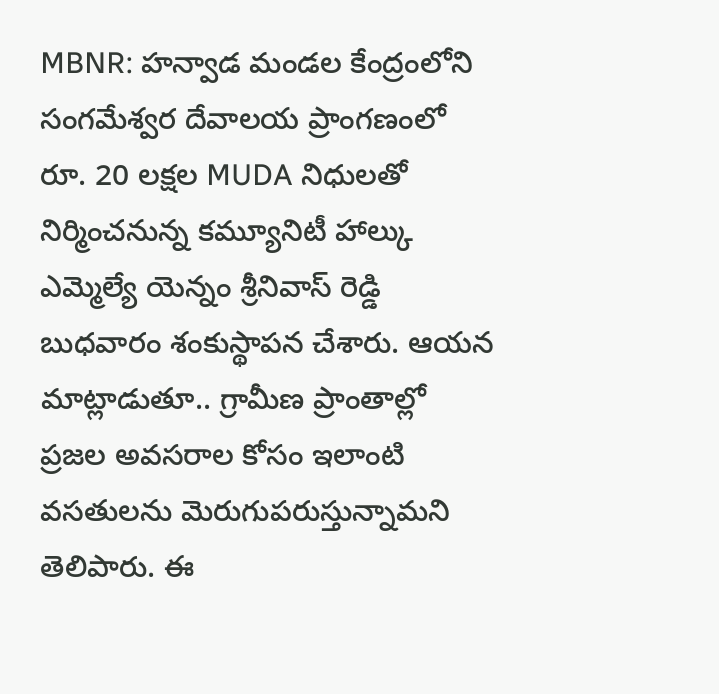MBNR: హన్వాడ మండల కేంద్రంలోని సంగమేశ్వర దేవాలయ ప్రాంగణంలో రూ. 20 లక్షల MUDA నిధులతో నిర్మించనున్న కమ్యూనిటీ హాల్కు ఎమ్మెల్యే యెన్నం శ్రీనివాస్ రెడ్డి బుధవారం శంకుస్థాపన చేశారు. ఆయన మాట్లాడుతూ.. గ్రామీణ ప్రాంతాల్లో ప్రజల అవసరాల కోసం ఇలాంటి వసతులను మెరుగుపరుస్తున్నామని తెలిపారు. ఈ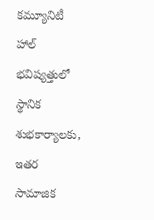కమ్యూనిటీ హాల్ భవిష్యత్తులో స్థానిక శుభకార్యాలకు, ఇతర సామాజిక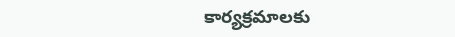కార్యక్రమాలకు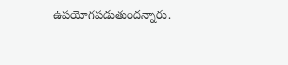ఉపయోగపడుతుందన్నారు.